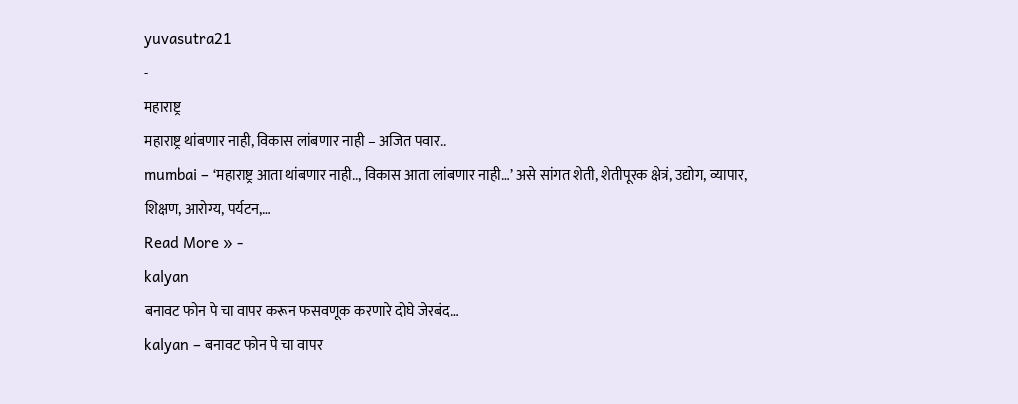yuvasutra21
-
महाराष्ट्र
महाराष्ट्र थांबणार नाही, विकास लांबणार नाही – अजित पवार..
mumbai – ‘महाराष्ट्र आता थांबणार नाही.., विकास आता लांबणार नाही…’ असे सांगत शेती, शेतीपूरक क्षेत्रं, उद्योग, व्यापार, शिक्षण, आरोग्य, पर्यटन,…
Read More » -
kalyan
बनावट फोन पे चा वापर करून फसवणूक करणारे दोघे जेरबंद…
kalyan – बनावट फोन पे चा वापर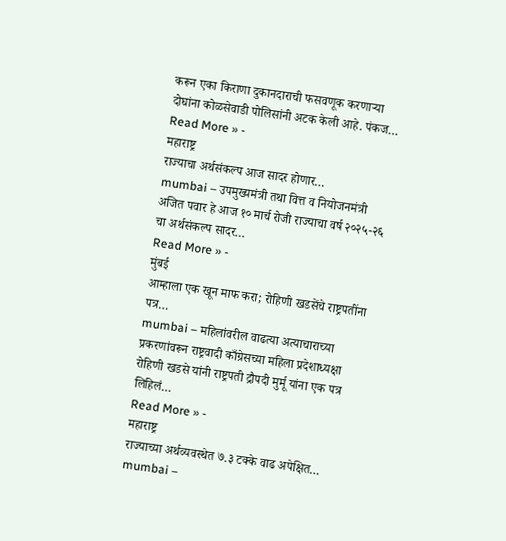करून एका किराणा दुकानदाराची फसवणूक करणाऱ्या दोघांना कोळसेवाडी पोलिसांनी अटक केली आहे. पंकज…
Read More » -
महाराष्ट्र
राज्याचा अर्थसंकल्प आज सादर होणार…
mumbai – उपमुख्यमंत्री तथा वित्त व नियोजनमंत्री अजित पवार हे आज १० मार्च रोजी राज्याचा वर्ष २०२५-२६ चा अर्थसंकल्प सादर…
Read More » -
मुंबई
आम्हाला एक खून माफ करा; रोहिणी खडसेंचे राष्ट्रपतींना पत्र…
mumbai – महिलांवरील वाढत्या अत्याचाराच्या प्रकरणांवरून राष्ट्रवादी काँग्रेसच्या महिला प्रदेशाध्यक्षा रोहिणी खडसे यांनी राष्ट्रपती द्रौपदी मुर्मू यांना एक पत्र लिहिलं…
Read More » -
महाराष्ट्र
राज्याच्या अर्थव्यवस्थेत ७.३ टक्के वाढ अपेक्षित…
mumbai –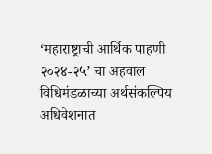‘महाराष्ट्राची आर्थिक पाहणी २०२४-२५’ चा अहवाल विधिमंडळाच्या अर्थसंकल्पिय अधिवेशनात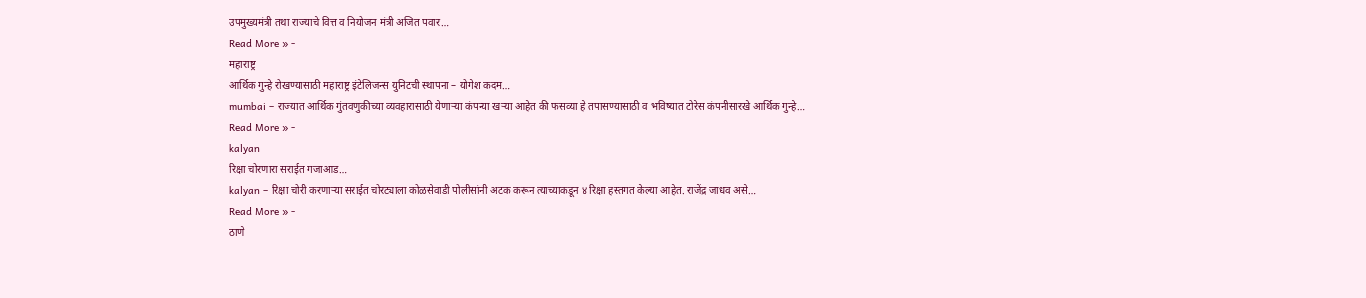उपमुख्यमंत्री तथा राज्याचे वित्त व नियोजन मंत्री अजित पवार…
Read More » -
महाराष्ट्र
आर्थिक गुन्हे रोखण्यासाठी महाराष्ट्र इंटेलिजन्स युनिटची स्थापना – योगेश कदम…
mumbai – राज्यात आर्थिक गुंतवणुकीच्या व्यवहारासाठी येणाऱ्या कंपन्या खऱ्या आहेत की फसव्या हे तपासण्यासाठी व भविष्यात टोरेस कंपनीसारखे आर्थिक गुन्हे…
Read More » -
kalyan
रिक्षा चोरणारा सराईत गजाआड…
kalyan – रिक्षा चोरी करणाऱ्या सराईत चोरट्याला कोळसेवाडी पोलीसांनी अटक करून त्याच्याकडून ४ रिक्षा हस्तगत केल्या आहेत. राजेंद्र जाधव असे…
Read More » -
ठाणे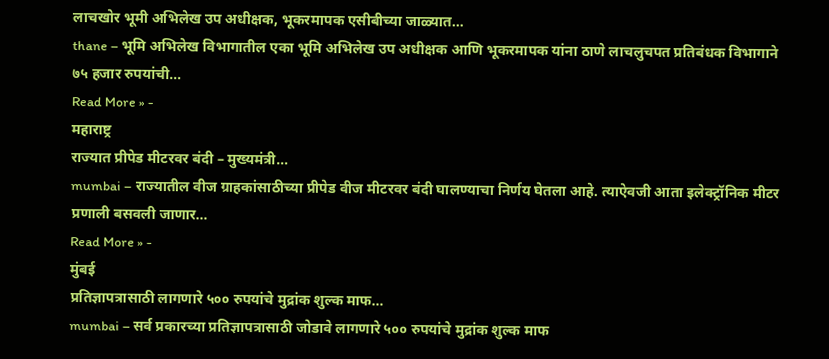लाचखोर भूमी अभिलेख उप अधीक्षक, भूकरमापक एसीबीच्या जाळ्यात…
thane – भूमि अभिलेख विभागातील एका भूमि अभिलेख उप अधीक्षक आणि भूकरमापक यांना ठाणे लाचलुचपत प्रतिबंधक विभागाने ७५ हजार रुपयांची…
Read More » -
महाराष्ट्र
राज्यात प्रीपेड मीटरवर बंदी – मुख्यमंत्री…
mumbai – राज्यातील वीज ग्राहकांसाठीच्या प्रीपेड वीज मीटरवर बंदी घालण्याचा निर्णय घेतला आहे. त्याऐवजी आता इलेक्ट्रॉनिक मीटर प्रणाली बसवली जाणार…
Read More » -
मुंबई
प्रतिज्ञापत्रासाठी लागणारे ५०० रुपयांचे मुद्रांक शुल्क माफ…
mumbai – सर्व प्रकारच्या प्रतिज्ञापत्रासाठी जोडावे लागणारे ५०० रुपयांचे मुद्रांक शुल्क माफ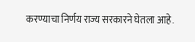करण्याचा निर्णय राज्य सरकारने घेतला आहे.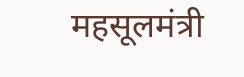महसूलमंत्री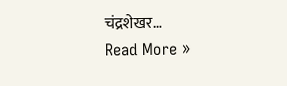चंद्रशेखर…
Read More »